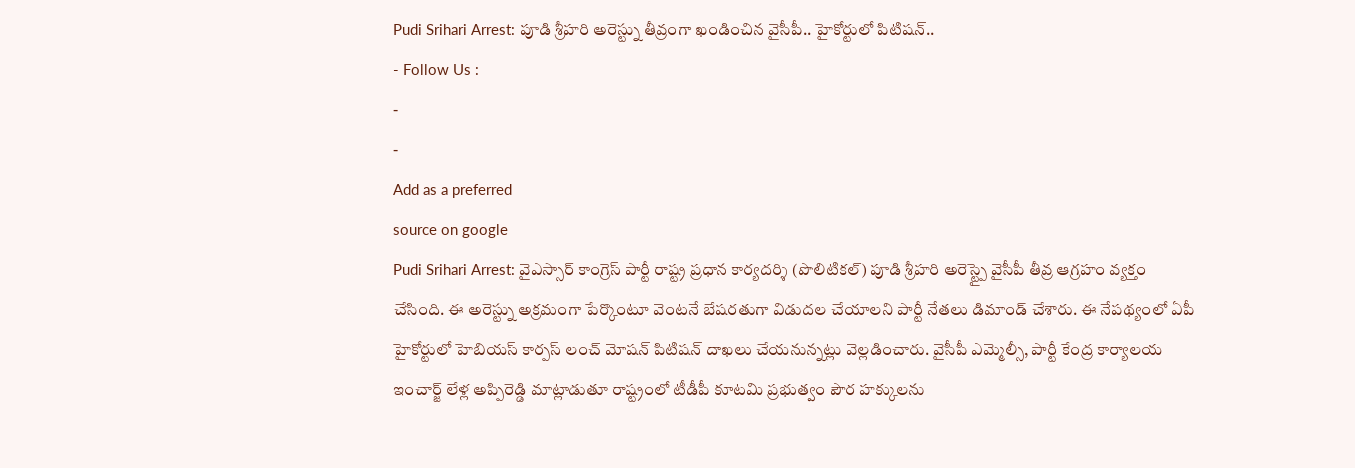Pudi Srihari Arrest: పూడి శ్రీహరి అరెస్ట్ను తీవ్రంగా ఖండించిన వైసీపీ.. హైకోర్టులో పిటిషన్..
- Follow Us :
-
-
Add as a preferred
source on google
Pudi Srihari Arrest: వైఎస్సార్ కాంగ్రెస్ పార్టీ రాష్ట్ర ప్రధాన కార్యదర్శి (పొలిటికల్) పూడి శ్రీహరి అరెస్ట్పై వైసీపీ తీవ్ర ఆగ్రహం వ్యక్తం చేసింది. ఈ అరెస్ట్ను అక్రమంగా పేర్కొంటూ వెంటనే బేషరతుగా విడుదల చేయాలని పార్టీ నేతలు డిమాండ్ చేశారు. ఈ నేపథ్యంలో ఏపీ హైకోర్టులో హెబియస్ కార్పస్ లంచ్ మోషన్ పిటిషన్ దాఖలు చేయనున్నట్లు వెల్లడించారు. వైసీపీ ఎమ్మెల్సీ, పార్టీ కేంద్ర కార్యాలయ ఇంచార్జ్ లేళ్ల అప్పిరెడ్డి మాట్లాడుతూ రాష్ట్రంలో టీడీపీ కూటమి ప్రభుత్వం పౌర హక్కులను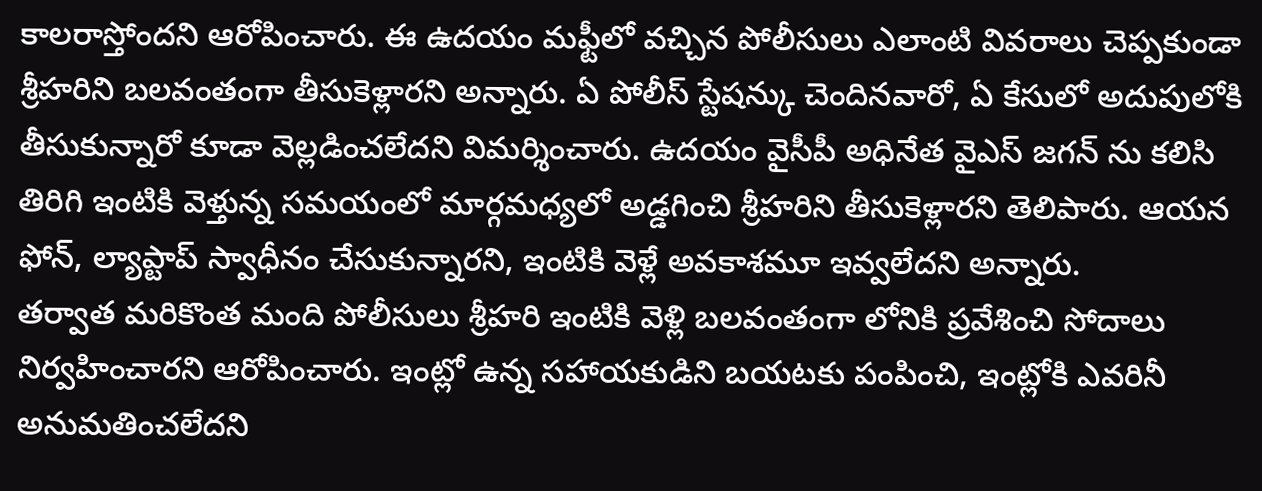కాలరాస్తోందని ఆరోపించారు. ఈ ఉదయం మఫ్టీలో వచ్చిన పోలీసులు ఎలాంటి వివరాలు చెప్పకుండా శ్రీహరిని బలవంతంగా తీసుకెళ్లారని అన్నారు. ఏ పోలీస్ స్టేషన్కు చెందినవారో, ఏ కేసులో అదుపులోకి తీసుకున్నారో కూడా వెల్లడించలేదని విమర్శించారు. ఉదయం వైసీపీ అధినేత వైఎస్ జగన్ ను కలిసి తిరిగి ఇంటికి వెళ్తున్న సమయంలో మార్గమధ్యలో అడ్డగించి శ్రీహరిని తీసుకెళ్లారని తెలిపారు. ఆయన ఫోన్, ల్యాప్టాప్ స్వాధీనం చేసుకున్నారని, ఇంటికి వెళ్లే అవకాశమూ ఇవ్వలేదని అన్నారు.
తర్వాత మరికొంత మంది పోలీసులు శ్రీహరి ఇంటికి వెళ్లి బలవంతంగా లోనికి ప్రవేశించి సోదాలు నిర్వహించారని ఆరోపించారు. ఇంట్లో ఉన్న సహాయకుడిని బయటకు పంపించి, ఇంట్లోకి ఎవరినీ అనుమతించలేదని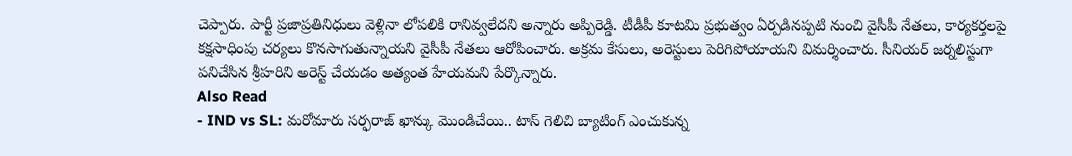చెప్పారు. పార్టీ ప్రజాప్రతినిధులు వెళ్లినా లోపలికి రానివ్వలేదని అన్నారు అప్పిరెడ్డి. టీడీపీ కూటమి ప్రభుత్వం ఏర్పడినప్పటి నుంచి వైసీపీ నేతలు, కార్యకర్తలపై కక్షసాధింపు చర్యలు కొనసాగుతున్నాయని వైసీపీ నేతలు ఆరోపించారు. అక్రమ కేసులు, అరెస్టులు పెరిగిపోయాయని విమర్శించారు. సీనియర్ జర్నలిస్టుగా పనిచేసిన శ్రీహరిని అరెస్ట్ చేయడం అత్యంత హేయమని పేర్కొన్నారు.
Also Read
- IND vs SL: మరోమారు సర్ఫరాజ్ ఖాన్కు మొండిచేయి.. టాస్ గెలిచి బ్యాటింగ్ ఎంచుకున్న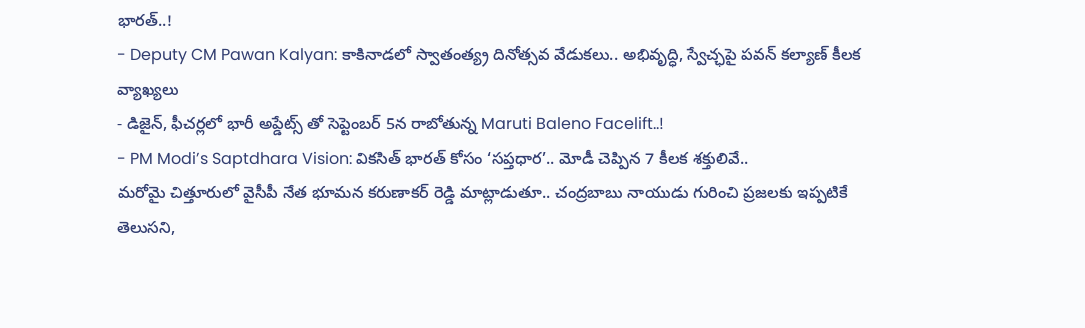భారత్..!
- Deputy CM Pawan Kalyan: కాకినాడలో స్వాతంత్య్ర దినోత్సవ వేడుకలు.. అభివృద్ధి, స్వేచ్ఛపై పవన్ కల్యాణ్ కీలక వ్యాఖ్యలు
- డిజైన్, ఫీచర్లలో భారీ అప్డేట్స్ తో సెప్టెంబర్ 5న రాబోతున్న Maruti Baleno Facelift..!
- PM Modi’s Saptdhara Vision: వికసిత్ భారత్ కోసం ‘సప్తధార’.. మోడీ చెప్పిన 7 కీలక శక్తులివే..
మరోవైు చిత్తూరులో వైసీపీ నేత భూమన కరుణాకర్ రెడ్డి మాట్లాడుతూ.. చంద్రబాబు నాయుడు గురించి ప్రజలకు ఇప్పటికే తెలుసని,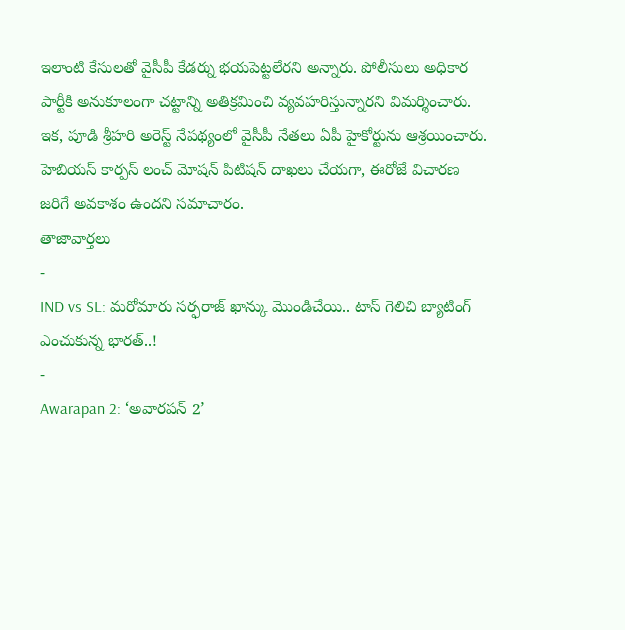ఇలాంటి కేసులతో వైసీపీ కేడర్ను భయపెట్టలేరని అన్నారు. పోలీసులు అధికార పార్టీకి అనుకూలంగా చట్టాన్ని అతిక్రమించి వ్యవహరిస్తున్నారని విమర్శించారు. ఇక, పూడి శ్రీహరి అరెస్ట్ నేపథ్యంలో వైసీపీ నేతలు ఏపీ హైకోర్టును ఆశ్రయించారు. హెబియస్ కార్పస్ లంచ్ మోషన్ పిటిషన్ దాఖలు చేయగా, ఈరోజే విచారణ జరిగే అవకాశం ఉందని సమాచారం.
తాజావార్తలు
-
IND vs SL: మరోమారు సర్ఫరాజ్ ఖాన్కు మొండిచేయి.. టాస్ గెలిచి బ్యాటింగ్ ఎంచుకున్న భారత్..!
-
Awarapan 2: ‘అవారపన్ 2’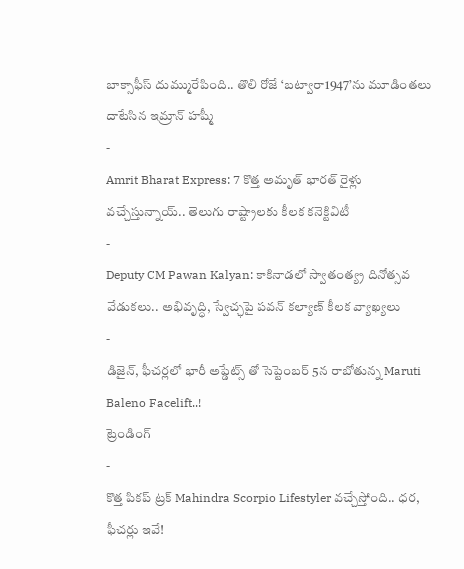బాక్సాఫీస్ దుమ్మురేపింది.. తొలి రోజే ‘బట్వారా1947’ను మూడింతలు దాటేసిన ఇమ్రాన్ హష్మీ
-
Amrit Bharat Express: 7 కొత్త అమృత్ భారత్ రైళ్లు వచ్చేస్తున్నాయ్.. తెలుగు రాష్ట్రాలకు కీలక కనెక్టివిటీ
-
Deputy CM Pawan Kalyan: కాకినాడలో స్వాతంత్య్ర దినోత్సవ వేడుకలు.. అభివృద్ధి, స్వేచ్ఛపై పవన్ కల్యాణ్ కీలక వ్యాఖ్యలు
-
డిజైన్, ఫీచర్లలో భారీ అప్డేట్స్ తో సెప్టెంబర్ 5న రాబోతున్న Maruti Baleno Facelift..!
ట్రెండింగ్
-
కొత్త పికప్ ట్రక్ Mahindra Scorpio Lifestyler వచ్చేస్తోంది.. ధర, ఫీచర్లు ఇవే!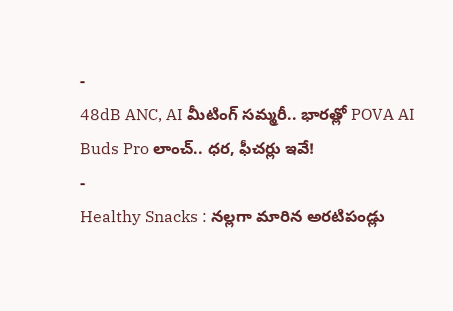-
48dB ANC, AI మీటింగ్ సమ్మరీ.. భారత్లో POVA AI Buds Pro లాంచ్.. ధర, ఫీచర్లు ఇవే!
-
Healthy Snacks : నల్లగా మారిన అరటిపండ్లు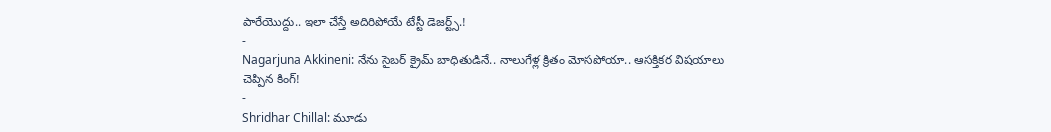పారేయొద్దు.. ఇలా చేస్తే అదిరిపోయే టేస్టీ డెజర్ట్స్.!
-
Nagarjuna Akkineni: నేను సైబర్ క్రైమ్ బాధితుడినే.. నాలుగేళ్ల క్రితం మోసపోయా.. ఆసక్తికర విషయాలు చెప్పిన కింగ్!
-
Shridhar Chillal: మూడు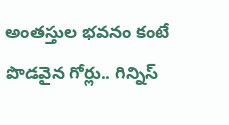అంతస్తుల భవనం కంటే పొడవైన గోర్లు.. గిన్నిస్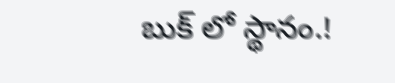బుక్ లో స్థానం.!